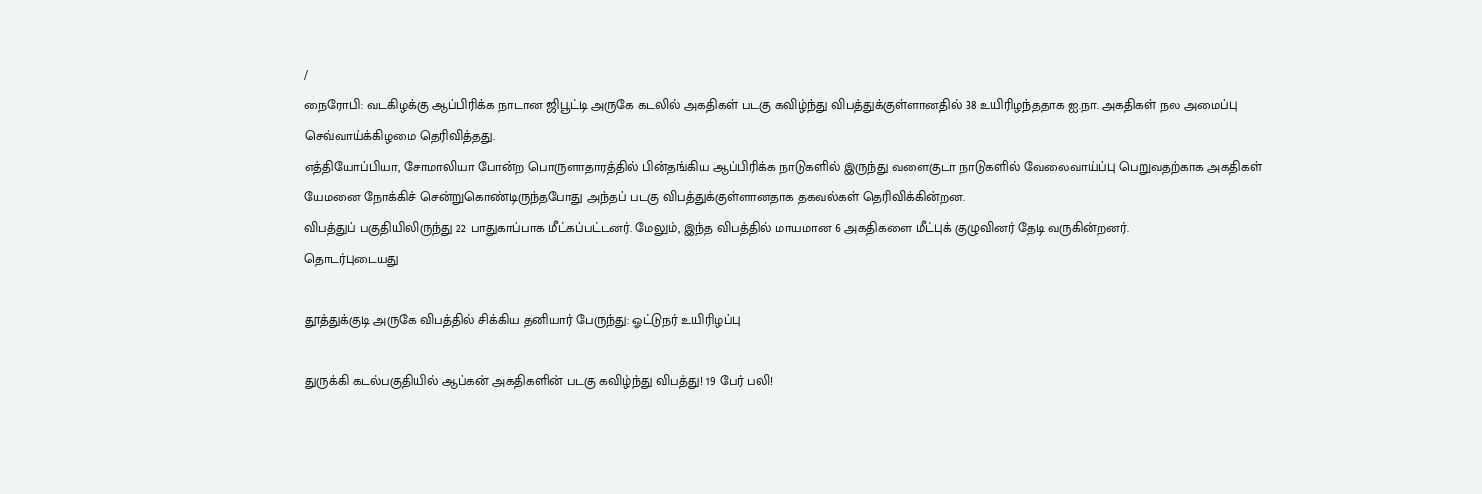/
நைரோபி: வடகிழக்கு ஆப்பிரிக்க நாடான ஜிபூட்டி அருகே கடலில் அகதிகள் படகு கவிழ்ந்து விபத்துக்குள்ளானதில் 38 உயிரிழந்ததாக ஐ.நா. அகதிகள் நல அமைப்பு செவ்வாய்க்கிழமை தெரிவித்தது.
எத்தியோப்பியா, சோமாலியா போன்ற பொருளாதாரத்தில் பின்தங்கிய ஆப்பிரிக்க நாடுகளில் இருந்து வளைகுடா நாடுகளில் வேலைவாய்ப்பு பெறுவதற்காக அகதிகள் யேமனை நோக்கிச் சென்றுகொண்டிருந்தபோது அந்தப் படகு விபத்துக்குள்ளானதாக தகவல்கள் தெரிவிக்கின்றன.
விபத்துப் பகுதியிலிருந்து 22 பாதுகாப்பாக மீட்கப்பட்டனர். மேலும், இந்த விபத்தில் மாயமான 6 அகதிகளை மீட்புக் குழுவினர் தேடி வருகின்றனர்.
தொடர்புடையது

தூத்துக்குடி அருகே விபத்தில் சிக்கிய தனியார் பேருந்து: ஓட்டுநர் உயிரிழப்பு

துருக்கி கடல்பகுதியில் ஆப்கன் அகதிகளின் படகு கவிழ்ந்து விபத்து! 19 பேர் பலி!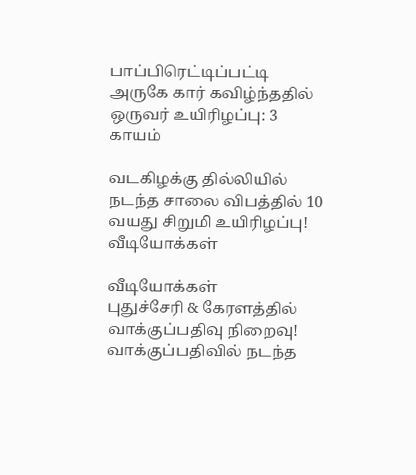பாப்பிரெட்டிப்பட்டி அருகே கார் கவிழ்ந்ததில் ஒருவர் உயிரிழப்பு: 3 காயம்

வடகிழக்கு தில்லியில் நடந்த சாலை விபத்தில் 10 வயது சிறுமி உயிரிழப்பு!
வீடியோக்கள்

வீடியோக்கள்
புதுச்சேரி & கேரளத்தில் வாக்குப்பதிவு நிறைவு! வாக்குப்பதிவில் நடந்த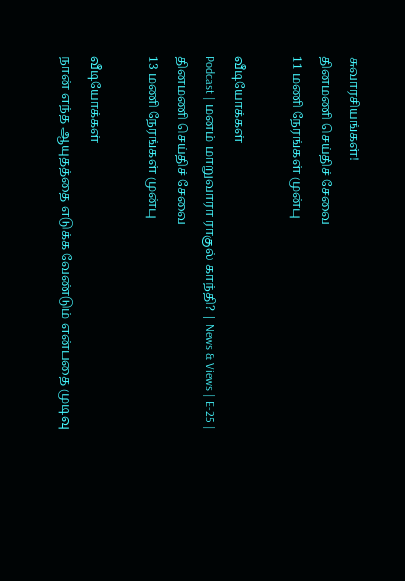சுவாரசியங்கள்!
தினமணி செய்திச் சேவை
11 மணி நேரங்கள் முன்பு

வீடியோக்கள்
Podcast | மனம் மாறுவாரா ராகுல் காந்தி? | News & Views | E-25 |
தினமணி செய்திச் சேவை
13 மணி நேரங்கள் முன்பு

வீடியோக்கள்
நான் எந்த ஆயுதத்தை எடுக்க வேண்டும் என்பதை முடிவு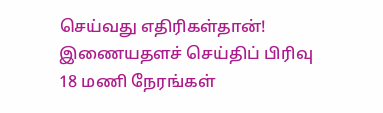செய்வது எதிரிகள்தான்!
இணையதளச் செய்திப் பிரிவு
18 மணி நேரங்கள்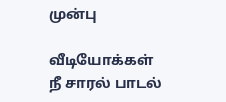முன்பு

வீடியோக்கள்
நீ சாரல் பாடல்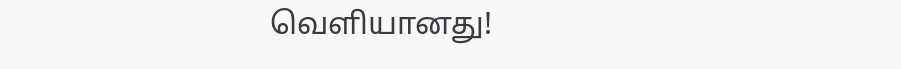வெளியானது!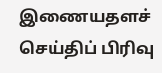இணையதளச் செய்திப் பிரிவு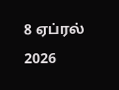8 ஏப்ரல் 2026